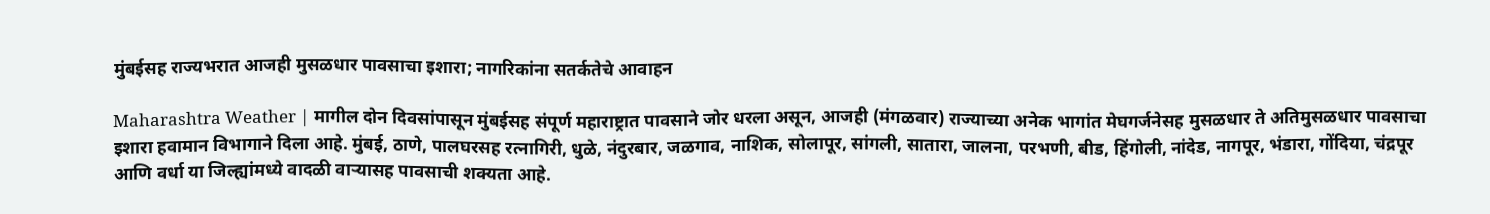मुंबईसह राज्यभरात आजही मुसळधार पावसाचा इशारा; नागरिकांना सतर्कतेचे आवाहन

Maharashtra Weather | मागील दोन दिवसांपासून मुंबईसह संपूर्ण महाराष्ट्रात पावसाने जोर धरला असून, आजही (मंगळवार) राज्याच्या अनेक भागांत मेघगर्जनेसह मुसळधार ते अतिमुसळधार पावसाचा इशारा हवामान विभागाने दिला आहे. मुंबई, ठाणे, पालघरसह रत्नागिरी, धुळे, नंदुरबार, जळगाव, नाशिक, सोलापूर, सांगली, सातारा, जालना, परभणी, बीड, हिंगोली, नांदेड, नागपूर, भंडारा, गोंदिया, चंद्रपूर आणि वर्धा या जिल्ह्यांमध्ये वादळी वाऱ्यासह पावसाची शक्यता आहे.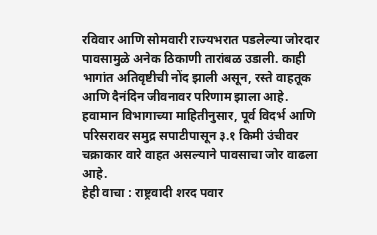रविवार आणि सोमवारी राज्यभरात पडलेल्या जोरदार पावसामुळे अनेक ठिकाणी तारांबळ उडाली. काही भागांत अतिवृष्टीची नोंद झाली असून, रस्ते वाहतूक आणि दैनंदिन जीवनावर परिणाम झाला आहे. हवामान विभागाच्या माहितीनुसार, पूर्व विदर्भ आणि परिसरावर समुद्र सपाटीपासून ३.१ किमी उंचीवर चक्राकार वारे वाहत असल्याने पावसाचा जोर वाढला आहे.
हेही वाचा : राष्ट्रवादी शरद पवार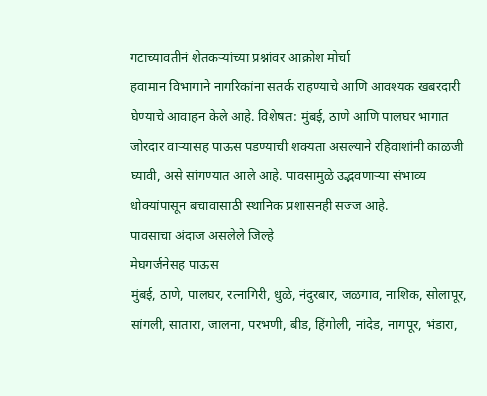गटाच्यावतीनं शेतकऱ्यांच्या प्रश्नांवर आक्रोश मोर्चा
हवामान विभागाने नागरिकांना सतर्क राहण्याचे आणि आवश्यक खबरदारी घेण्याचे आवाहन केले आहे. विशेषत: मुंबई, ठाणे आणि पालघर भागात जोरदार वाऱ्यासह पाऊस पडण्याची शक्यता असल्याने रहिवाशांनी काळजी घ्यावी, असे सांगण्यात आले आहे. पावसामुळे उद्भवणाऱ्या संभाव्य धोक्यांपासून बचावासाठी स्थानिक प्रशासनही सज्ज आहे.
पावसाचा अंदाज असलेले जिल्हे
मेघगर्जनेसह पाऊस
मुंबई, ठाणे, पालघर, रत्नागिरी, धुळे, नंदुरबार, जळगाव, नाशिक, सोलापूर, सांगली, सातारा, जालना, परभणी, बीड, हिंगोली, नांदेड, नागपूर, भंडारा,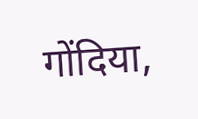गोंदिया,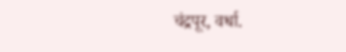चंद्रपूर, वर्धा.